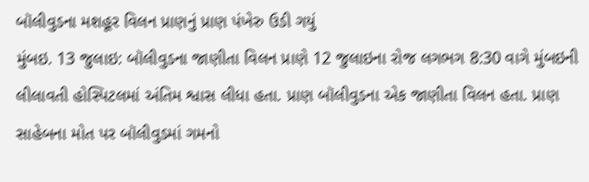બૉલીવુડના મશહૂર વિલન પ્રાણનું પ્રાણ પંખેરુ ઉડી ગયું
મુંબઇ. 13 જુલાઇ: બૉલીવુડના જાણીતા વિલન પ્રાણે 12 જુલાઇના રોજ લગભગ 8:30 વાગે મુંબઇની લીલાવતી હોસ્પિટલમાં અંતિમ શ્વાસ લીધા હતા. પ્રાણ બૉલીવુડના એક જાણીતા વિલન હતા. પ્રાણ સાહેબના મોત પર બૉલીવુડમાં ગમનો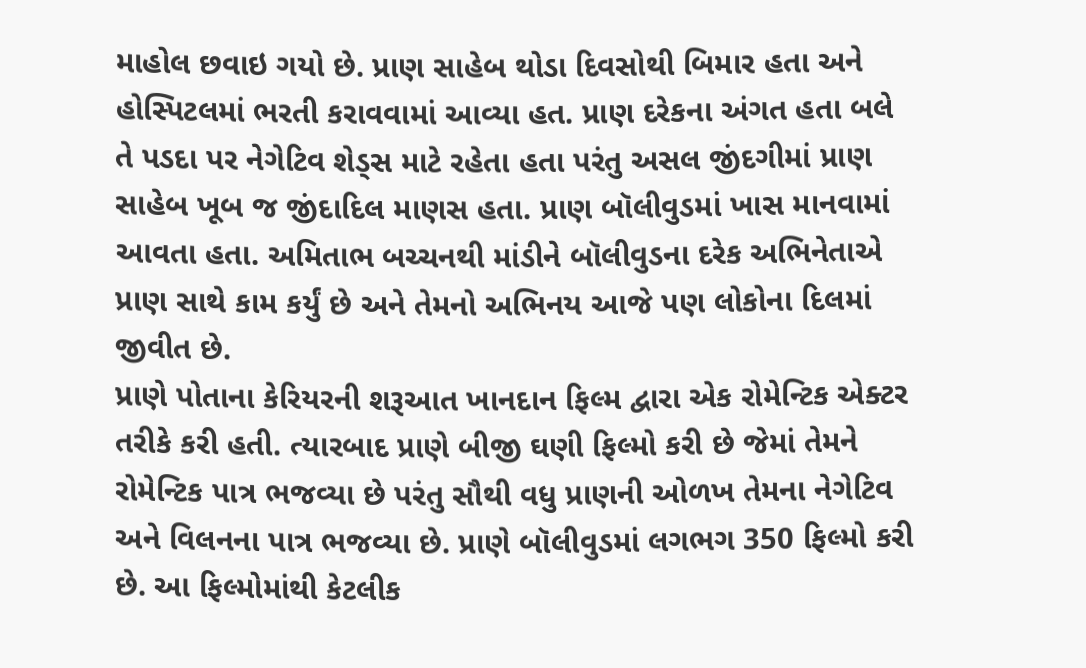માહોલ છવાઇ ગયો છે. પ્રાણ સાહેબ થોડા દિવસોથી બિમાર હતા અને હોસ્પિટલમાં ભરતી કરાવવામાં આવ્યા હત. પ્રાણ દરેકના અંગત હતા બલે તે પડદા પર નેગેટિવ શેડ્સ માટે રહેતા હતા પરંતુ અસલ જીંદગીમાં પ્રાણ સાહેબ ખૂબ જ જીંદાદિલ માણસ હતા. પ્રાણ બૉલીવુડમાં ખાસ માનવામાં આવતા હતા. અમિતાભ બચ્ચનથી માંડીને બૉલીવુડના દરેક અભિનેતાએ પ્રાણ સાથે કામ કર્યું છે અને તેમનો અભિનય આજે પણ લોકોના દિલમાં જીવીત છે.
પ્રાણે પોતાના કેરિયરની શરૂઆત ખાનદાન ફિલ્મ દ્વારા એક રોમેન્ટિક એક્ટર તરીકે કરી હતી. ત્યારબાદ પ્રાણે બીજી ઘણી ફિલ્મો કરી છે જેમાં તેમને રોમેન્ટિક પાત્ર ભજવ્યા છે પરંતુ સૌથી વધુ પ્રાણની ઓળખ તેમના નેગેટિવ અને વિલનના પાત્ર ભજવ્યા છે. પ્રાણે બૉલીવુડમાં લગભગ 350 ફિલ્મો કરી છે. આ ફિલ્મોમાંથી કેટલીક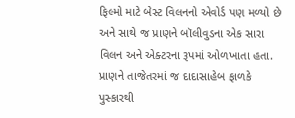ફિલ્મો માટે બેસ્ટ વિલનનો એવોર્ડ પણ મળ્યો છે અને સાથે જ પ્રાણને બૉલીવુડના એક સારા વિલન અને એક્ટરના રૂપમાં ઓળખાતા હતા. પ્રાણને તાજેતરમાં જ દાદાસાહેબ ફાળકે પુસ્કારથી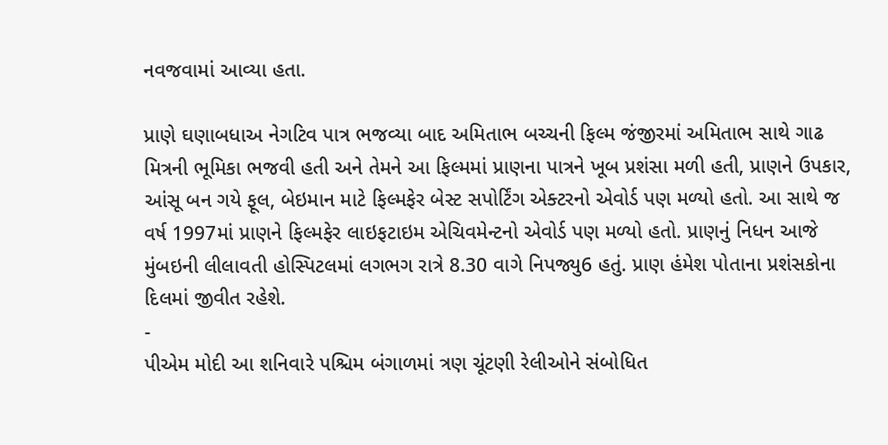નવજવામાં આવ્યા હતા.

પ્રાણે ઘણાબધાઅ નેગટિવ પાત્ર ભજવ્યા બાદ અમિતાભ બચ્ચની ફિલ્મ જંજીરમાં અમિતાભ સાથે ગાઢ મિત્રની ભૂમિકા ભજવી હતી અને તેમને આ ફિલ્મમાં પ્રાણના પાત્રને ખૂબ પ્રશંસા મળી હતી, પ્રાણને ઉપકાર, આંસૂ બન ગયે ફૂલ, બેઇમાન માટે ફિલ્મફેર બેસ્ટ સપોર્ટિંગ એક્ટરનો એવોર્ડ પણ મળ્યો હતો. આ સાથે જ વર્ષ 1997માં પ્રાણને ફિલ્મફેર લાઇફટાઇમ એચિવમેન્ટનો એવોર્ડ પણ મળ્યો હતો. પ્રાણનું નિધન આજે મુંબઇની લીલાવતી હોસ્પિટલમાં લગભગ રાત્રે 8.30 વાગે નિપજ્યુ6 હતું. પ્રાણ હંમેશ પોતાના પ્રશંસકોના દિલમાં જીવીત રહેશે.
-
પીએમ મોદી આ શનિવારે પશ્ચિમ બંગાળમાં ત્રણ ચૂંટણી રેલીઓને સંબોધિત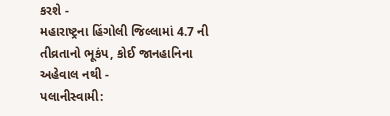કરશે -
મહારાષ્ટ્રના હિંગોલી જિલ્લામાં 4.7 ની તીવ્રતાનો ભૂકંપ, કોઈ જાનહાનિના અહેવાલ નથી -
પલાનીસ્વામી: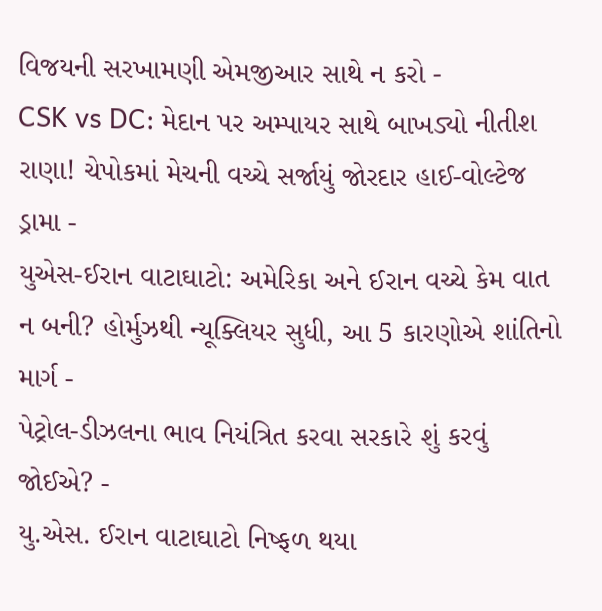વિજયની સરખામણી એમજીઆર સાથે ન કરો -
CSK vs DC: મેદાન પર અમ્પાયર સાથે બાખડ્યો નીતીશ રાણા! ચેપોકમાં મેચની વચ્ચે સર્જાયું જોરદાર હાઈ-વોલ્ટેજ ડ્રામા -
યુએસ-ઈરાન વાટાઘાટો: અમેરિકા અને ઈરાન વચ્ચે કેમ વાત ન બની? હોર્મુઝથી ન્યૂક્લિયર સુધી, આ 5 કારણોએ શાંતિનો માર્ગ -
પેટ્રોલ-ડીઝલના ભાવ નિયંત્રિત કરવા સરકારે શું કરવું જોઈએ? -
યુ.એસ. ઈરાન વાટાઘાટો નિષ્ફળ થયા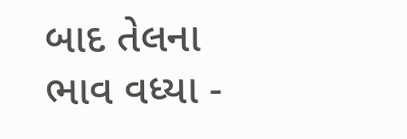બાદ તેલના ભાવ વધ્યા -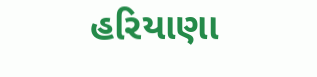હરિયાણા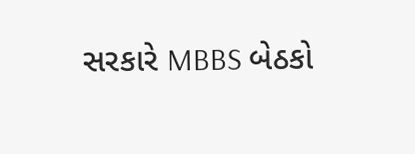સરકારે MBBS બેઠકો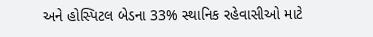અને હોસ્પિટલ બેડના 33% સ્થાનિક રહેવાસીઓ માટે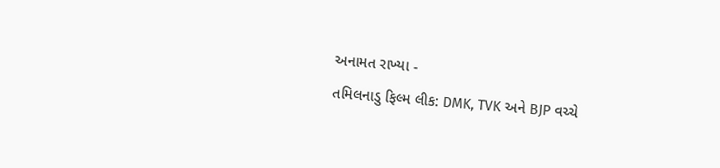અનામત રાખ્યા -
તમિલનાડુ ફિલ્મ લીક: DMK, TVK અને BJP વચ્ચે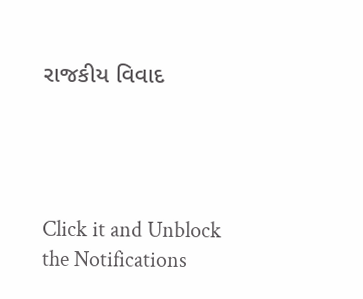રાજકીય વિવાદ




Click it and Unblock the Notifications